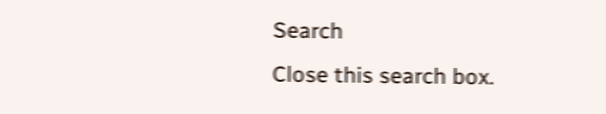Search
Close this search box.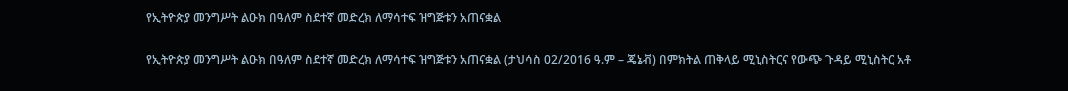የኢትዮጵያ መንግሥት ልዑክ በዓለም ስደተኛ መድረክ ለማሳተፍ ዝግጅቱን አጠናቋል

የኢትዮጵያ መንግሥት ልዑክ በዓለም ስደተኛ መድረክ ለማሳተፍ ዝግጅቱን አጠናቋል (ታህሳስ 02/2016 ዓ.ም – ጄኔቭ) በምክትል ጠቅላይ ሚኒስትርና የውጭ ጉዳይ ሚኒስትር አቶ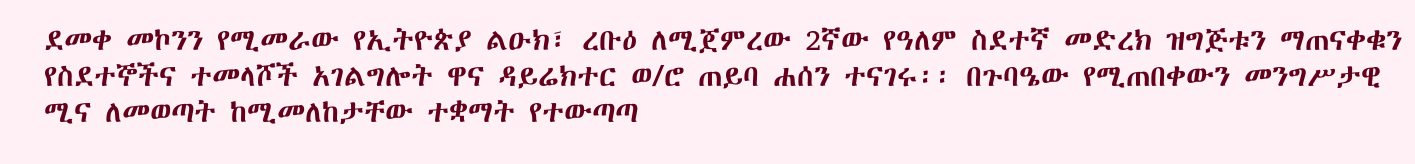ደመቀ መኮንን የሚመራው የኢትዮጵያ ልዑክ፣ ረቡዕ ለሚጀምረው 2ኛው የዓለም ስደተኛ መድረክ ዝግጅቱን ማጠናቀቁን የስደተኞችና ተመላሾች አገልግሎት ዋና ዳይሬክተር ወ/ሮ ጠይባ ሐሰን ተናገሩ፡፡ በጉባዔው የሚጠበቀውን መንግሥታዊ ሚና ለመወጣት ከሚመለከታቸው ተቋማት የተውጣጣ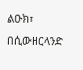ልዑክ፣ በሲውዘርላንድ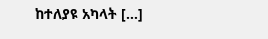ከተለያዩ አካላት […]